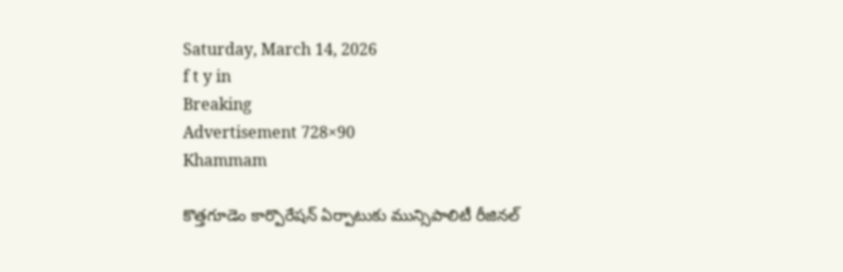Saturday, March 14, 2026
f t y in
Breaking
Advertisement 728×90
Khammam

కొత్తగూడెం కార్పొరేషన్ ఏర్పాటుకు మున్సిపాలిటీ రీజినల్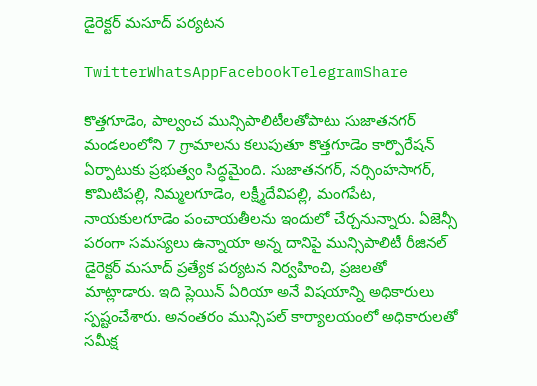డైరెక్టర్ మసూద్ పర్యటన

TwitterWhatsAppFacebookTelegramShare

కొత్తగూడెం, పాల్వంచ మున్సిపాలిటీలతోపాటు సుజాతనగర్ మండలంలోని 7 గ్రామాలను కలుపుతూ కొత్తగూడెం కార్పొరేషన్ ఏర్పాటుకు ప్రభుత్వం సిద్ధమైంది. సుజాతనగర్, నర్సింహసాగర్, కొమిటిపల్లి, నిమ్మలగూడెం, లక్ష్మీదేవిపల్లి, మంగపేట, నాయకులగూడెం పంచాయతీలను ఇందులో చేర్చనున్నారు. ఏజెన్సీ పరంగా సమస్యలు ఉన్నాయా అన్న దానిపై మున్సిపాలిటీ రీజినల్ డైరెక్టర్ మసూద్ ప్రత్యేక పర్యటన నిర్వహించి, ప్రజలతో మాట్లాడారు. ఇది ప్లెయిన్ ఏరియా అనే విషయాన్ని అధికారులు స్పష్టంచేశారు. అనంతరం మున్సిపల్ కార్యాలయంలో అధికారులతో సమీక్ష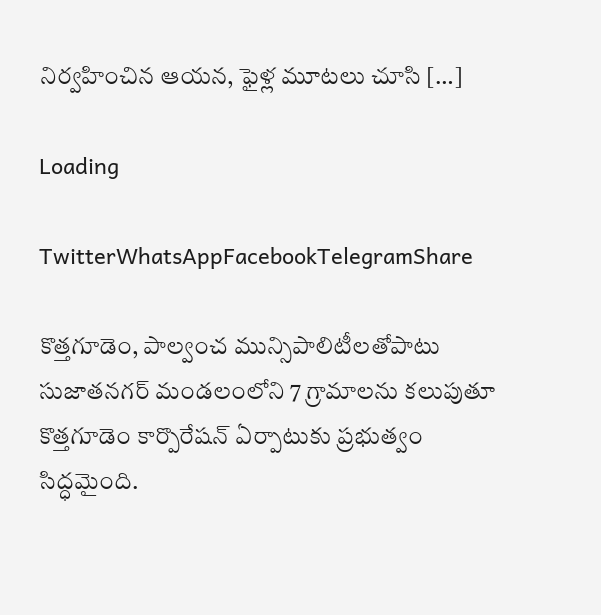నిర్వహించిన ఆయన, ఫైళ్ల మూటలు చూసి […]

Loading

TwitterWhatsAppFacebookTelegramShare

కొత్తగూడెం, పాల్వంచ మున్సిపాలిటీలతోపాటు సుజాతనగర్ మండలంలోని 7 గ్రామాలను కలుపుతూ కొత్తగూడెం కార్పొరేషన్ ఏర్పాటుకు ప్రభుత్వం సిద్ధమైంది.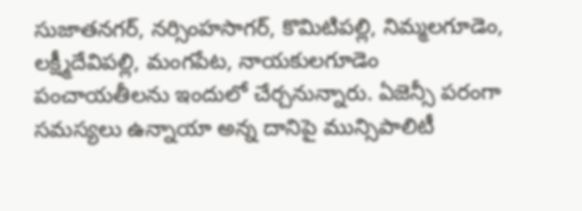సుజాతనగర్, నర్సింహసాగర్, కొమిటిపల్లి, నిమ్మలగూడెం, లక్ష్మీదేవిపల్లి, మంగపేట, నాయకులగూడెం పంచాయతీలను ఇందులో చేర్చనున్నారు. ఏజెన్సీ పరంగా సమస్యలు ఉన్నాయా అన్న దానిపై మున్సిపాలిటీ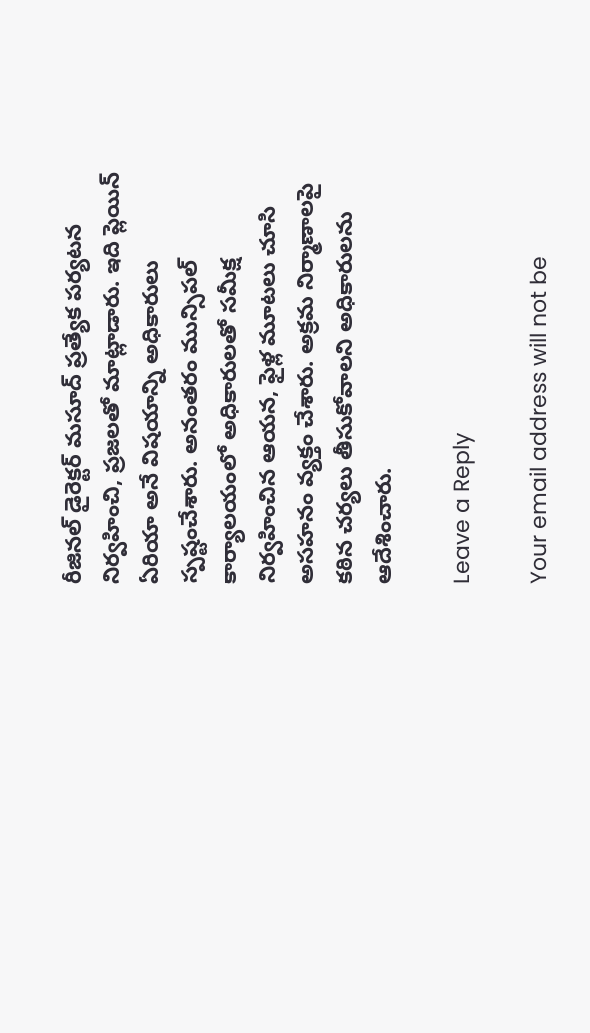రీజినల్ డైరెక్టర్ మసూద్ ప్రత్యేక పర్యటన నిర్వహించి, ప్రజలతో మాట్లాడారు. ఇది ప్లెయిన్ ఏరియా అనే విషయాన్ని అధికారులు స్పష్టంచేశారు. అనంతరం మున్సిపల్ కార్యాలయంలో అధికారులతో సమీక్ష నిర్వహించిన ఆయన, ఫైళ్ల మూటలు చూసి అసహనం వ్యక్తం చేశారు. అక్రమ నిర్మాణాలపై కఠిన చర్యలు తీసుకోవాలని అధికారులను ఆదేశించారు.

Leave a Reply

Your email address will not be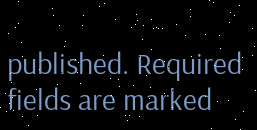published. Required fields are marked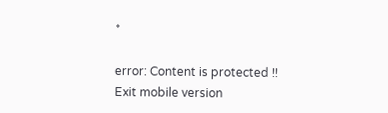*

error: Content is protected !!
Exit mobile version